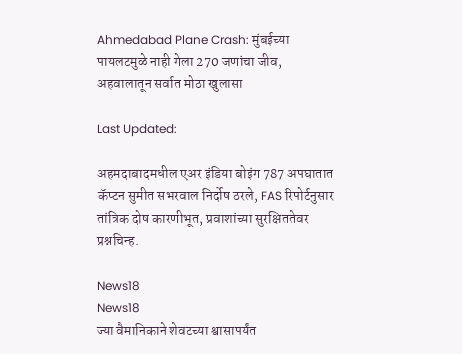Ahmedabad Plane Crash: मुंबईच्या पायलटमुळे नाही गेला 270 जणांचा जीव, अहवालातून सर्वात मोठा खुलासा

Last Updated:

अहमदाबादमधील एअर इंडिया बोइंग 787 अपघातात कॅप्टन सुमीत सभरवाल निर्दोष ठरले, FAS रिपोर्टनुसार तांत्रिक दोष कारणीभूत, प्रवाशांच्या सुरक्षिततेवर प्रश्नचिन्ह.

News18
News18
ज्या वैमानिकाने शेवटच्या श्वासापर्यंत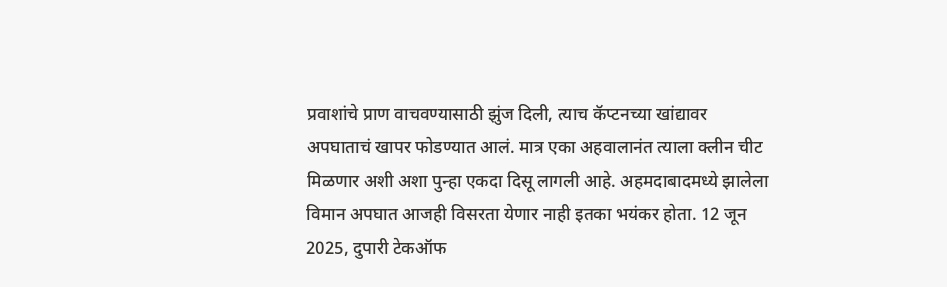प्रवाशांचे प्राण वाचवण्यासाठी झुंज दिली, त्याच कॅप्टनच्या खांद्यावर अपघाताचं खापर फोडण्यात आलं. मात्र एका अहवालानंत त्याला क्लीन चीट मिळणार अशी अशा पुन्हा एकदा दिसू लागली आहे. अहमदाबादमध्ये झालेला विमान अपघात आजही विसरता येणार नाही इतका भयंकर होता. 12 जून 2025, दुपारी टेकऑफ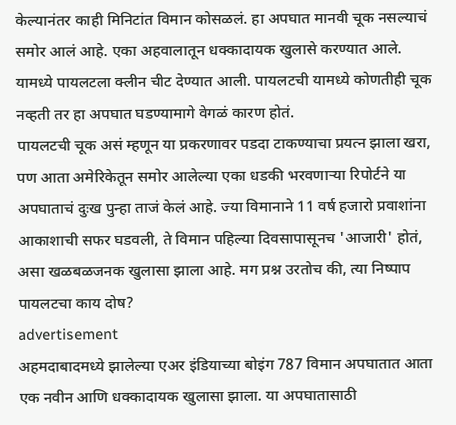केल्यानंतर काही मिनिटांत विमान कोसळलं. हा अपघात मानवी चूक नसल्याचं समोर आलं आहे. एका अहवालातून धक्कादायक खुलासे करण्यात आले. यामध्ये पायलटला क्लीन चीट देण्यात आली. पायलटची यामध्ये कोणतीही चूक नव्हती तर हा अपघात घडण्यामागे वेगळं कारण होतं.
पायलटची चूक असं म्हणून या प्रकरणावर पडदा टाकण्याचा प्रयत्न झाला खरा, पण आता अमेरिकेतून समोर आलेल्या एका धडकी भरवणाऱ्या रिपोर्टने या अपघाताचं दुःख पुन्हा ताजं केलं आहे. ज्या विमानाने 11 वर्ष हजारो प्रवाशांना आकाशाची सफर घडवली, ते विमान पहिल्या दिवसापासूनच 'आजारी' होतं, असा खळबळजनक खुलासा झाला आहे. मग प्रश्न उरतोच की, त्या निष्पाप पायलटचा काय दोष?
advertisement
अहमदाबादमध्ये झालेल्या एअर इंडियाच्या बोइंग 787 विमान अपघातात आता एक नवीन आणि धक्कादायक खुलासा झाला. या अपघातासाठी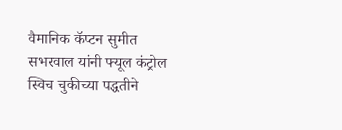वैमानिक कॅप्टन सुमीत सभरवाल यांनी फ्यूल कंट्रोल स्विच चुकीच्या पद्धतीने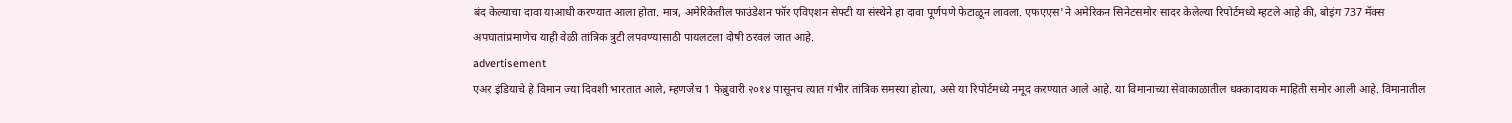बंद केल्याचा दावा याआधी करण्यात आला होता. मात्र, अमेरिकेतील फाउंडेशन फॉर एविएशन सेफ्टी या संस्थेने हा दावा पूर्णपणे फेटाळून लावला. एफएएस'ने अमेरिकन सिनेटसमोर सादर केलेल्या रिपोर्टमध्ये म्हटले आहे की, बोइंग 737 मॅक्स अपघातांप्रमाणेच याही वेळी तांत्रिक त्रुटी लपवण्यासाठी पायलटला दोषी ठरवलं जात आहे.
advertisement
एअर इंडियाचे हे विमान ज्या दिवशी भारतात आले, म्हणजेच 1 फेब्रुवारी २०१४ पासूनच त्यात गंभीर तांत्रिक समस्या होत्या, असे या रिपोर्टमध्ये नमूद करण्यात आले आहे. या विमानाच्या सेवाकाळातील धक्कादायक माहिती समोर आली आहे. विमानातील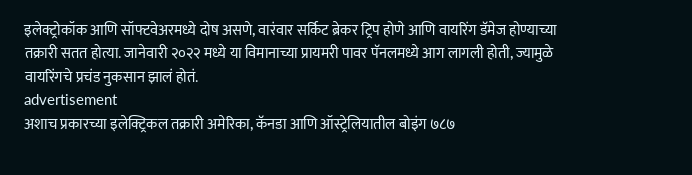इलेक्ट्रोकॉक आणि सॉफ्टवेअरमध्ये दोष असणे, वारंवार सर्किट ब्रेकर ट्रिप होणे आणि वायरिंग डॅमेज होण्याच्या तक्रारी सतत होत्या. जानेवारी २०२२ मध्ये या विमानाच्या प्रायमरी पावर पॅनलमध्ये आग लागली होती, ज्यामुळे वायरिंगचे प्रचंड नुकसान झालं होतं.
advertisement
अशाच प्रकारच्या इलेक्ट्रिकल तक्रारी अमेरिका, कॅनडा आणि ऑस्ट्रेलियातील बोइंग ७८७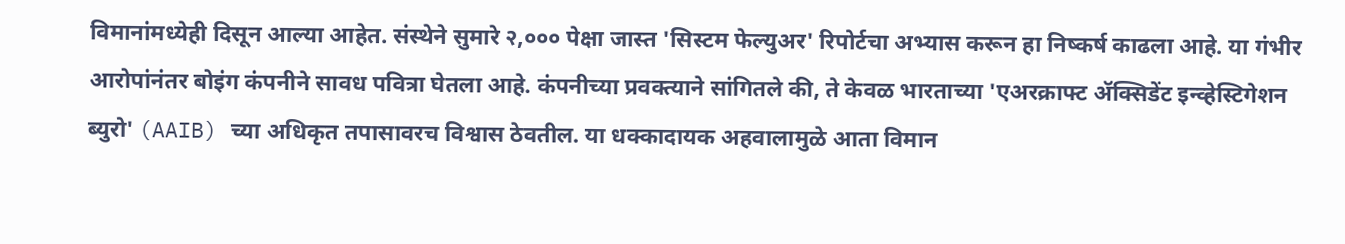विमानांमध्येही दिसून आल्या आहेत. संस्थेने सुमारे २,००० पेक्षा जास्त 'सिस्टम फेल्युअर' रिपोर्टचा अभ्यास करून हा निष्कर्ष काढला आहे. या गंभीर आरोपांनंतर बोइंग कंपनीने सावध पवित्रा घेतला आहे. कंपनीच्या प्रवक्त्याने सांगितले की, ते केवळ भारताच्या 'एअरक्राफ्ट ॲक्सिडेंट इन्व्हेस्टिगेशन ब्युरो' (AAIB) च्या अधिकृत तपासावरच विश्वास ठेवतील. या धक्कादायक अहवालामुळे आता विमान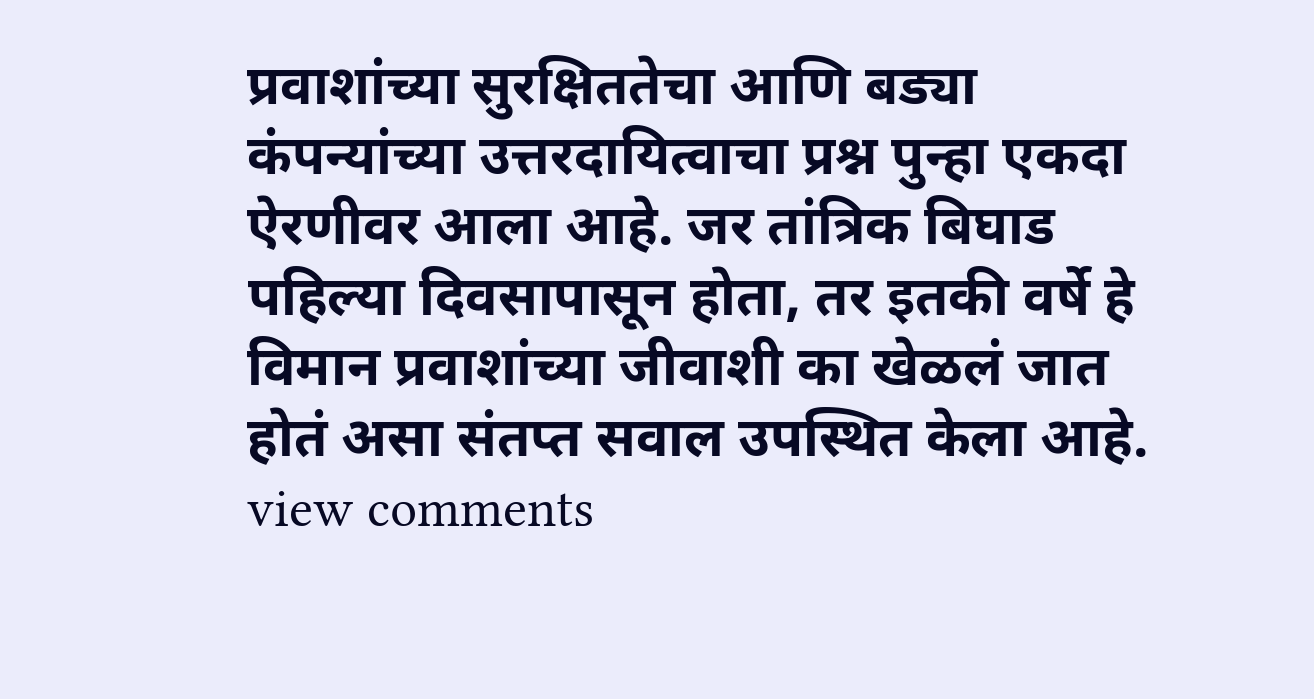प्रवाशांच्या सुरक्षिततेचा आणि बड्या कंपन्यांच्या उत्तरदायित्वाचा प्रश्न पुन्हा एकदा ऐरणीवर आला आहे. जर तांत्रिक बिघाड पहिल्या दिवसापासून होता, तर इतकी वर्षे हे विमान प्रवाशांच्या जीवाशी का खेळलं जात होतं असा संतप्त सवाल उपस्थित केला आहे.
view comments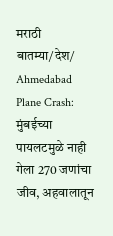मराठी बातम्या/देश/
Ahmedabad Plane Crash: मुंबईच्या पायलटमुळे नाही गेला 270 जणांचा जीव, अहवालातून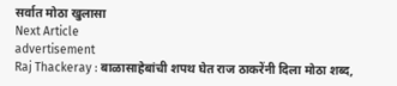सर्वात मोठा खुलासा
Next Article
advertisement
Raj Thackeray : बाळासाहेबांची शपथ घेत राज ठाकरेंनी दिला मोठा शब्द,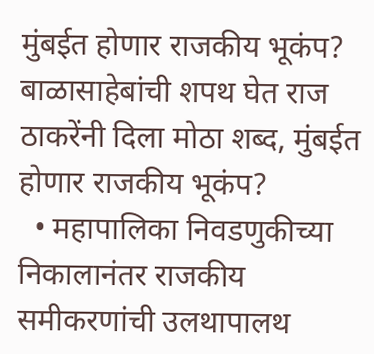मुंबईत होणार राजकीय भूकंप?
बाळासाहेबांची शपथ घेत राज ठाकरेंनी दिला मोठा शब्द, मुंबईत होणार राजकीय भूकंप?
  • महापालिका निवडणुकीच्या निकालानंतर राजकीय समीकरणांची उलथापालथ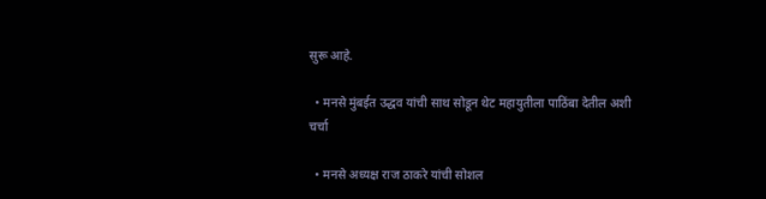सुरू आहे.

  • मनसे मुंबईत उद्धव यांची साथ सोडून थेट महायुतीला पाठिंबा देतील अशी चर्चा

  • मनसे अध्यक्ष राज ठाकरे यांची सोशल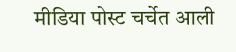मीडिया पोस्ट चर्चेत आली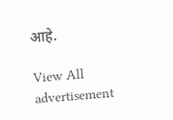आहे.

View All
advertisement